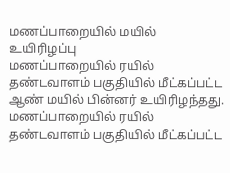மணப்பாறையில் மயில் உயிரிழப்பு
மணப்பாறையில் ரயில் தண்டவாளம் பகுதியில் மீட்கப்பட்ட ஆண் மயில் பின்னர் உயிரிழந்தது.
மணப்பாறையில் ரயில் தண்டவாளம் பகுதியில் மீட்கப்பட்ட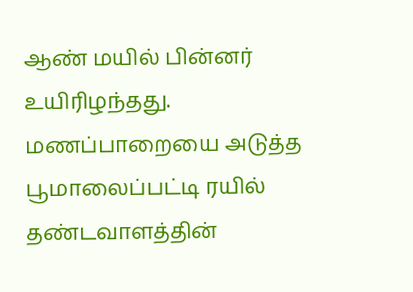ஆண் மயில் பின்னர் உயிரிழந்தது.
மணப்பாறையை அடுத்த பூமாலைப்பட்டி ரயில் தண்டவாளத்தின்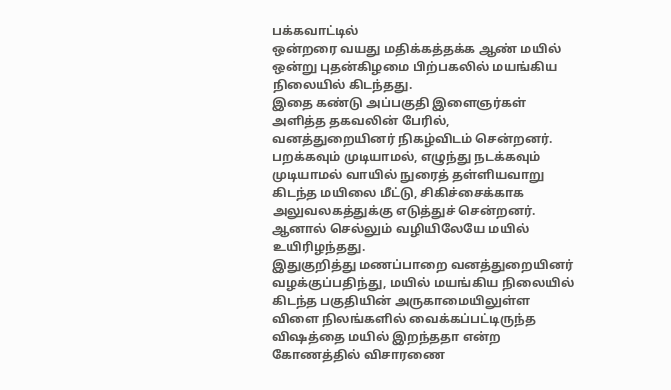பக்கவாட்டில்
ஒன்றரை வயது மதிக்கத்தக்க ஆண் மயில் ஒன்று புதன்கிழமை பிற்பகலில் மயங்கிய நிலையில் கிடந்தது.
இதை கண்டு அப்பகுதி இளைஞர்கள் அளித்த தகவலின் பேரில், வனத்துறையினர் நிகழ்விடம் சென்றனர். பறக்கவும் முடியாமல், எழுந்து நடக்கவும் முடியாமல் வாயில் நுரைத் தள்ளியவாறு கிடந்த மயிலை மீட்டு, சிகிச்சைக்காக அலுவலகத்துக்கு எடுத்துச் சென்றனர். ஆனால் செல்லும் வழியிலேயே மயில் உயிரிழந்தது.
இதுகுறித்து மணப்பாறை வனத்துறையினர் வழக்குப்பதிந்து, மயில் மயங்கிய நிலையில் கிடந்த பகுதியின் அருகாமையிலுள்ள விளை நிலங்களில் வைக்கப்பட்டிருந்த விஷத்தை மயில் இறந்ததா என்ற கோணத்தில் விசாரணை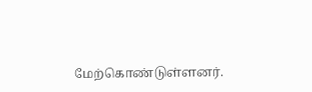மேற்கொண்டுள்ளனர்.